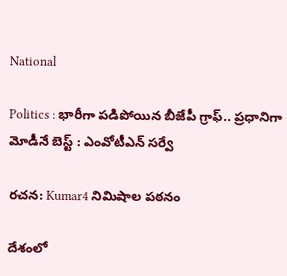National

Politics : భారీగా పడిపోయిన బీజేపీ గ్రాఫ్.. ప్రధానిగా మోడీనే బెస్ట్ : ఎంవోటీఎన్ సర్వే

రచన: Kumar4 నిమిషాల పఠనం

దేశంలో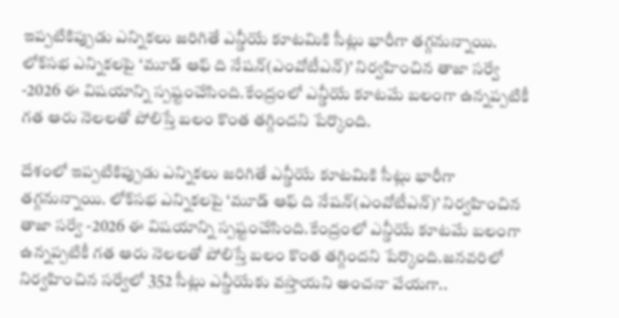ఇప్పటికిప్పుడు ఎన్నికలు జరిగితే ఎన్డీయే కూటమికి సీట్లు భారీగా తగ్గనున్నాయి. లోక్‌స‌భ ఎన్నిక‌ల‌పై ‘మూడ్ ఆఫ్ ది నేషన్(ఎంవోటీఎన్)’ నిర్వహించిన తాజా సర్వే -2026 ఈ విషయాన్ని స్పష్టంచేసింది.కేంద్రంలో ఎన్డీయే కూటమే బలంగా ఉన్నప్పటికీ గత ఆరు నెలలతో పోలిస్తే బలం కొంత తగ్గిందని పేర్కొంది.

దేశంలో ఇప్పటికిప్పుడు ఎన్నికలు జరిగితే ఎన్డీయే కూటమికి సీట్లు భారీగా తగ్గనున్నాయి. లోక్‌స‌భ ఎన్నిక‌ల‌పై ‘మూడ్ ఆఫ్ ది నేషన్(ఎంవోటీఎన్)’ నిర్వహించిన తాజా సర్వే -2026 ఈ విషయాన్ని స్పష్టంచేసింది.కేంద్రంలో ఎన్డీయే కూటమే బలంగా ఉన్నప్పటికీ గత ఆరు నెలలతో పోలిస్తే బలం కొంత తగ్గిందని పేర్కొంది.జనవరిలో నిర్వహించిన సర్వేలో 352 సీట్లు ఎన్డీయేకు వస్తాయని అంచనా వేయగా..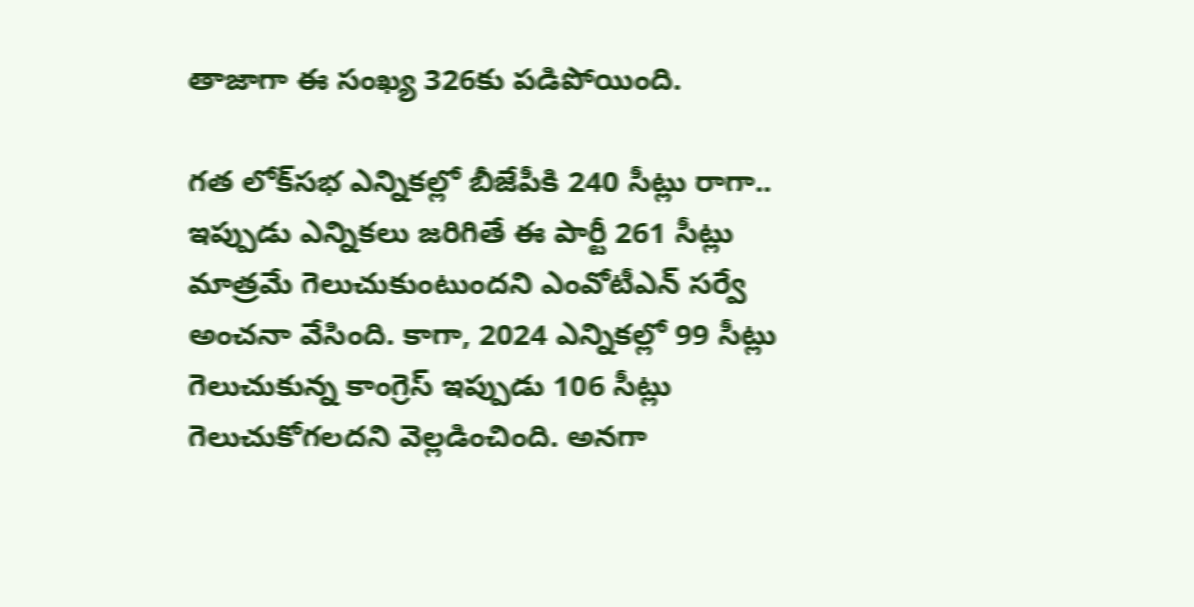తాజాగా ఈ సంఖ్య 326కు పడిపోయింది.

గత లోక్‌సభ ఎన్నికల్లో బీజేపీకి 240 సీట్లు రాగా.. ఇప్పుడు ఎన్నికలు జరిగితే ఈ పార్టీ 261 సీట్లు మాత్రమే గెలుచుకుంటుందని ఎంవోటీఎన్ సర్వే అంచనా వేసింది. కాగా, 2024 ఎన్నికల్లో 99 సీట్లు గెలుచుకున్న కాంగ్రెస్ ఇప్పుడు 106 సీట్లు గెలుచుకోగలదని వెల్లడించింది. అనగా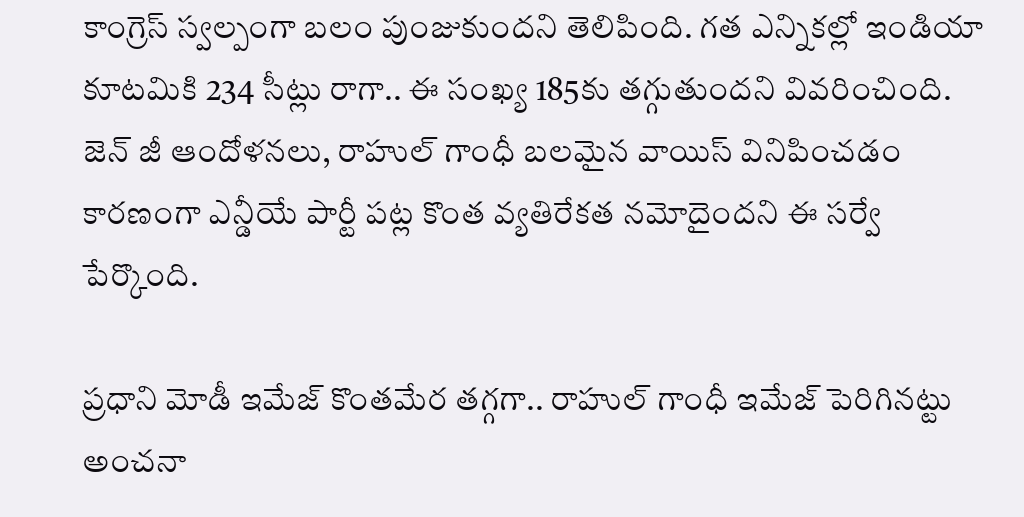కాంగ్రెస్ స్వల్పంగా బలం పుంజుకుందని తెలిపింది. గత ఎన్నికల్లో ఇండియా కూటమికి 234 సీట్లు రాగా.. ఈ సంఖ్య 185కు తగ్గుతుందని వివరించింది. జెన్ జీ ఆందోళనలు, రాహుల్ గాంధీ బలమైన వాయిస్ వినిపించడం కారణంగా ఎన్డీయే పార్టీ పట్ల కొంత వ్యతిరేకత నమోదైందని ఈ సర్వే పేర్కొంది.

ప్రధాని మోడీ ఇమేజ్ కొంతమేర తగ్గగా.. రాహుల్ గాంధీ ఇమేజ్ పెరిగినట్టు అంచనా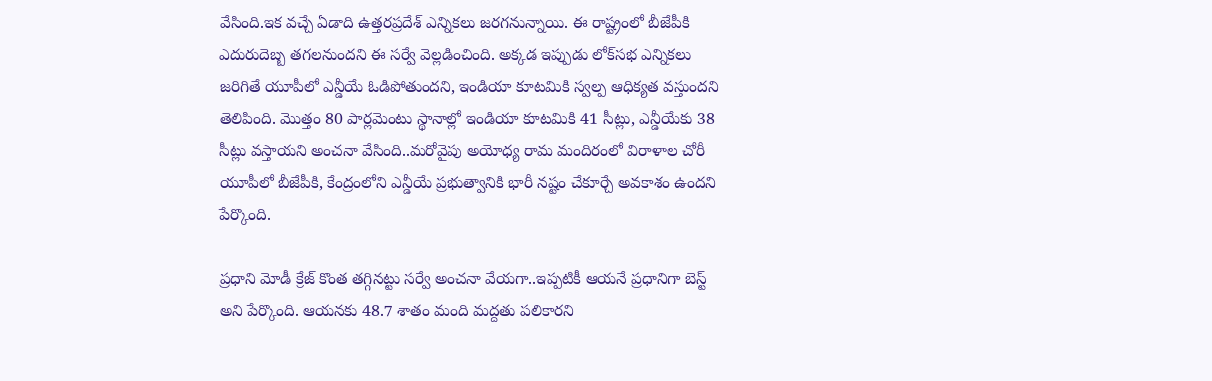వేసింది.ఇక వచ్చే ఏడాది ఉత్తరప్రదేశ్ ఎన్నికలు జరగనున్నాయి. ఈ రాష్ట్రంలో బీజేపీకి ఎదురుదెబ్బ తగలనుందని ఈ సర్వే వెల్లడించింది. అక్కడ ఇప్పుడు లోక్‌సభ ఎన్నికలు జరిగితే యూపీలో ఎన్డీయే ఓడిపోతుందని, ఇండియా కూటమికి స్వల్ప ఆధిక్యత వస్తుందని తెలిపింది. మొత్తం 80 పార్లమెంటు స్థానాల్లో ఇండియా కూటమికి 41 సీట్లు, ఎన్డీయేకు 38 సీట్లు వస్తాయని అంచనా వేసింది..మరోవైపు అయోధ్య రామ మందిరంలో విరాళాల చోరీ యూపీలో బీజేపీకి, కేంద్రంలోని ఎన్డీయే ప్రభుత్వానికి భారీ నష్టం చేకూర్చే అవకాశం ఉందని పేర్కొంది.

ప్రధాని మోడీ క్రేజ్ కొంత తగ్గినట్టు సర్వే అంచనా వేయగా..ఇప్పటికీ ఆయనే ప్రధానిగా బెస్ట్ అని పేర్కొంది. ఆయనకు 48.7 శాతం మంది మద్దతు పలికారని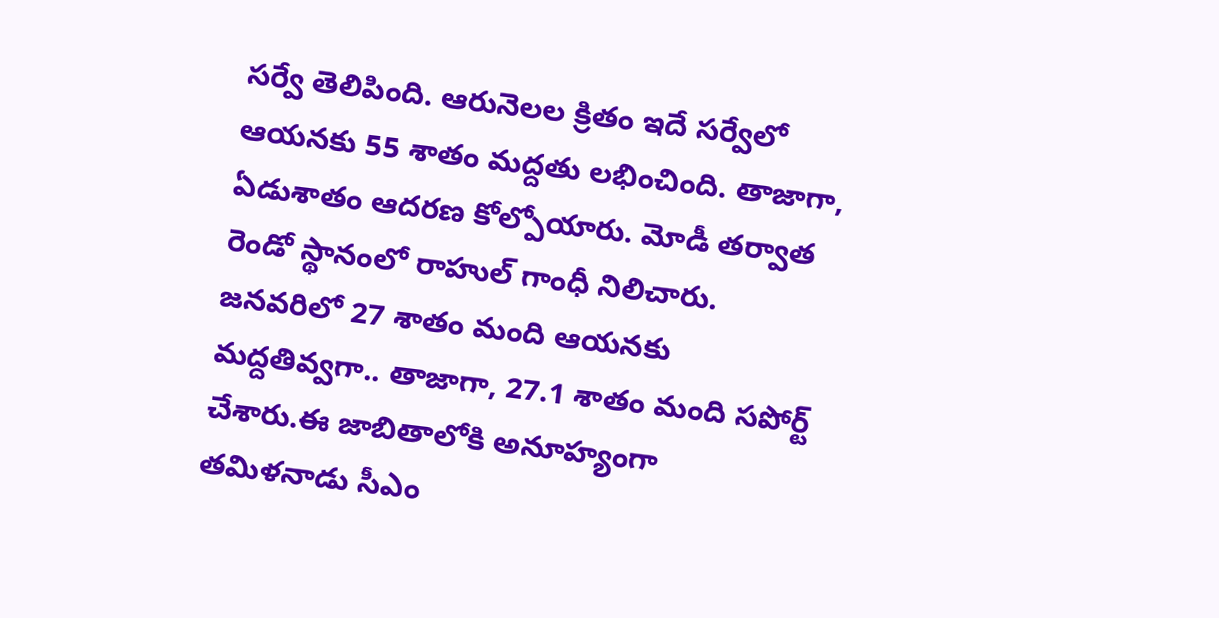సర్వే తెలిపింది. ఆరునెలల క్రితం ఇదే సర్వేలో ఆయనకు 55 శాతం మద్దతు లభించింది. తాజాగా, ఏడుశాతం ఆదరణ కోల్పోయారు. మోడీ తర్వాత రెండో స్థానంలో రాహుల్ గాంధీ నిలిచారు. జనవరిలో 27 శాతం మంది ఆయనకు మద్దతివ్వగా.. తాజాగా, 27.1 శాతం మంది సపోర్ట్ చేశారు.ఈ జాబితాలోకి అనూహ్యంగా తమిళనాడు సీఎం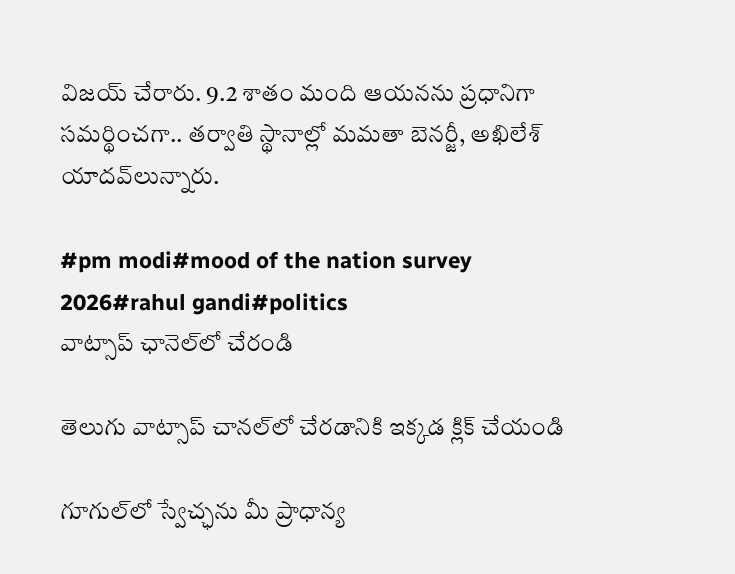విజయ్ చేరారు. 9.2 శాతం మంది ఆయనను ప్రధానిగా సమర్థించగా.. తర్వాతి స్థానాల్లో మమతా బెనర్జీ, అఖిలేశ్ యాదవ్‌లున్నారు.

#pm modi#mood of the nation survey 2026#rahul gandi#politics
వాట్సాప్ ఛానెల్‌లో చేరండి

తెలుగు వాట్సాప్ చానల్‌లో చేరడానికి ఇక్కడ క్లిక్ చేయండి

గూగుల్‌లో స్వేచ్ఛను మీ ప్రాధాన్య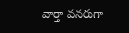వార్తా వనరుగా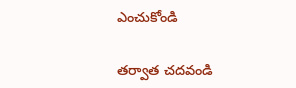ఎంచుకోండి

తర్వాత చదవండి